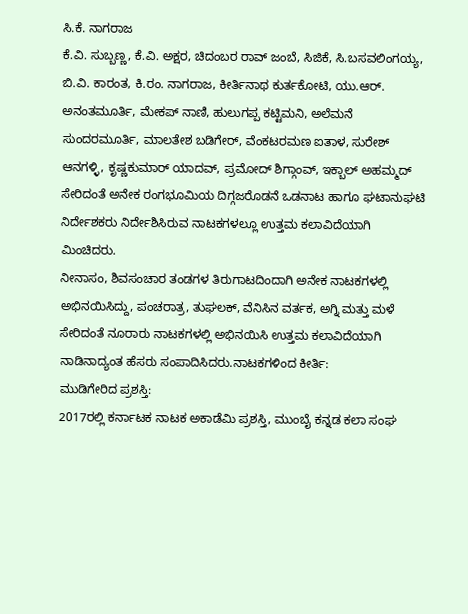ಸಿ.ಕೆ. ನಾಗರಾಜ
ಕೆ.ವಿ. ಸುಬ್ಬಣ್ಣ, ಕೆ.ವಿ. ಅಕ್ಷರ, ಚಿದಂಬರ ರಾವ್ ಜಂಬೆ, ಸಿಜಿಕೆ, ಸಿ.ಬಸವಲಿಂಗಯ್ಯ, ಬಿ.ವಿ. ಕಾರಂತ, ಕಿ.ರಂ. ನಾಗರಾಜ, ಕೀರ್ತಿನಾಥ ಕುರ್ತಕೋಟಿ, ಯು.ಆರ್. ಅನಂತಮೂರ್ತಿ, ಮೇಕಪ್ ನಾಣಿ, ಹುಲುಗಪ್ಪ ಕಟ್ಟಿಮನಿ, ಅಲೆಮನೆ ಸುಂದರಮೂರ್ತಿ, ಮಾಲತೇಶ ಬಡಿಗೇರ್, ವೆಂಕಟರಮಣ ಐತಾಳ, ಸುರೇಶ್ ಆನಗಳ್ಳಿ, ಕೃಷ್ಣಕುಮಾರ್ ಯಾದವ್, ಪ್ರಮೋದ್ ಶಿಗ್ಗಾಂವ್, ಇಕ್ಬಾಲ್ ಅಹಮ್ಮದ್ ಸೇರಿದಂತೆ ಅನೇಕ ರಂಗಭೂಮಿಯ ದಿಗ್ಗಜರೊಡನೆ ಒಡನಾಟ ಹಾಗೂ ಘಟಾನುಘಟಿ ನಿರ್ದೇಶಕರು ನಿರ್ದೇಶಿಸಿರುವ ನಾಟಕಗಳಲ್ಲೂ ಉತ್ತಮ ಕಲಾವಿದೆಯಾಗಿ ಮಿಂಚಿದರು.
ನೀನಾಸಂ, ಶಿವಸಂಚಾರ ತಂಡಗಳ ತಿರುಗಾಟದಿಂದಾಗಿ ಅನೇಕ ನಾಟಕಗಳಲ್ಲಿ ಅಭಿನಯಿಸಿದ್ದು, ಪಂಚರಾತ್ರ, ತುಘಲಕ್, ವೆನಿಸಿನ ವರ್ತಕ, ಅಗ್ನಿ ಮತ್ತು ಮಳೆ ಸೇರಿದಂತೆ ನೂರಾರು ನಾಟಕಗಳಲ್ಲಿ ಅಭಿನಯಿಸಿ ಉತ್ತಮ ಕಲಾವಿದೆಯಾಗಿ ನಾಡಿನಾದ್ಯಂತ ಹೆಸರು ಸಂಪಾದಿಸಿದರು.ನಾಟಕಗಳಿಂದ ಕೀರ್ತಿ:
ಮುಡಿಗೇರಿದ ಪ್ರಶಸ್ತಿ:
2017ರಲ್ಲಿ ಕರ್ನಾಟಕ ನಾಟಕ ಅಕಾಡೆಮಿ ಪ್ರಶಸ್ತಿ, ಮುಂಬೈ ಕನ್ನಡ ಕಲಾ ಸಂಘ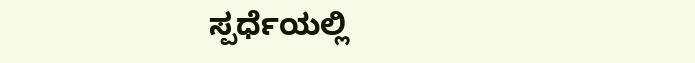ಸ್ಪರ್ಧೆಯಲ್ಲಿ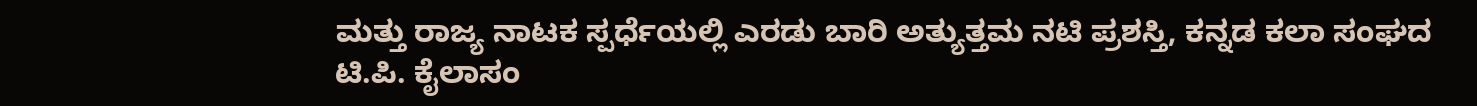ಮತ್ತು ರಾಜ್ಯ ನಾಟಕ ಸ್ಪರ್ಧೆಯಲ್ಲಿ ಎರಡು ಬಾರಿ ಅತ್ಯುತ್ತಮ ನಟಿ ಪ್ರಶಸ್ತಿ, ಕನ್ನಡ ಕಲಾ ಸಂಘದ ಟಿ.ಪಿ. ಕೈಲಾಸಂ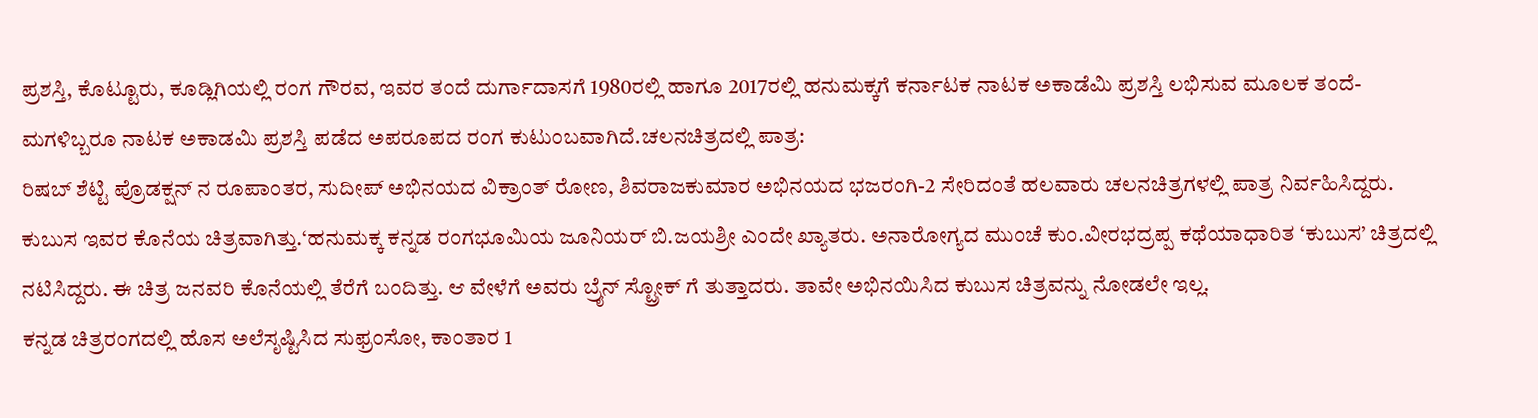ಪ್ರಶಸ್ತಿ, ಕೊಟ್ಟೂರು, ಕೂಡ್ಲಿಗಿಯಲ್ಲಿ ರಂಗ ಗೌರವ, ಇವರ ತಂದೆ ದುರ್ಗಾದಾಸಗೆ 1980ರಲ್ಲಿ ಹಾಗೂ 2017ರಲ್ಲಿ ಹನುಮಕ್ಕಗೆ ಕರ್ನಾಟಕ ನಾಟಕ ಅಕಾಡೆಮಿ ಪ್ರಶಸ್ತಿ ಲಭಿಸುವ ಮೂಲಕ ತಂದೆ-ಮಗಳಿಬ್ಬರೂ ನಾಟಕ ಅಕಾಡಮಿ ಪ್ರಶಸ್ತಿ ಪಡೆದ ಅಪರೂಪದ ರಂಗ ಕುಟುಂಬವಾಗಿದೆ.ಚಲನಚಿತ್ರದಲ್ಲಿ ಪಾತ್ರ:
ರಿಷಬ್ ಶೆಟ್ಟಿ ಪ್ರೊಡಕ್ಷನ್ ನ ರೂಪಾಂತರ, ಸುದೀಪ್ ಅಭಿನಯದ ವಿಕ್ರಾಂತ್ ರೋಣ, ಶಿವರಾಜಕುಮಾರ ಅಭಿನಯದ ಭಜರಂಗಿ-2 ಸೇರಿದಂತೆ ಹಲವಾರು ಚಲನಚಿತ್ರಗಳಲ್ಲಿ ಪಾತ್ರ ನಿರ್ವಹಿಸಿದ್ದರು. ಕುಬುಸ ಇವರ ಕೊನೆಯ ಚಿತ್ರವಾಗಿತ್ತು.‘ಹನುಮಕ್ಕ ಕನ್ನಡ ರಂಗಭೂಮಿಯ ಜೂನಿಯರ್ ಬಿ.ಜಯಶ್ರೀ ಎಂದೇ ಖ್ಯಾತರು. ಅನಾರೋಗ್ಯದ ಮುಂಚೆ ಕುಂ.ವೀರಭದ್ರಪ್ಪ ಕಥೆಯಾಧಾರಿತ ‘ಕುಬುಸ’ ಚಿತ್ರದಲ್ಲಿ ನಟಿಸಿದ್ದರು. ಈ ಚಿತ್ರ ಜನವರಿ ಕೊನೆಯಲ್ಲಿ ತೆರೆಗೆ ಬಂದಿತ್ತು. ಆ ವೇಳೆಗೆ ಅವರು ಬ್ರೈನ್ ಸ್ಟ್ರೋಕ್ ಗೆ ತುತ್ತಾದರು. ತಾವೇ ಅಭಿನಯಿಸಿದ ಕುಬುಸ ಚಿತ್ರವನ್ನು ನೋಡಲೇ ಇಲ್ಲ.
ಕನ್ನಡ ಚಿತ್ರರಂಗದಲ್ಲಿ ಹೊಸ ಅಲೆಸೃಷ್ಟಿಸಿದ ಸುಫ್ರಂಸೋ, ಕಾಂತಾರ 1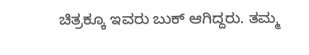ಚಿತ್ರಕ್ಕೂ ಇವರು ಬುಕ್ ಆಗಿದ್ದರು. ತಮ್ಮ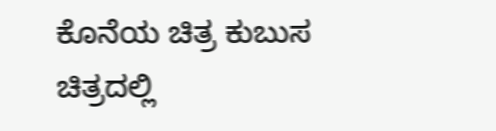ಕೊನೆಯ ಚಿತ್ರ ಕುಬುಸ ಚಿತ್ರದಲ್ಲಿ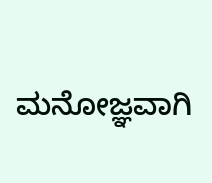ಮನೋಜ್ಞವಾಗಿ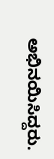ಅಭಿನಯಿಸಿದ್ದರು.